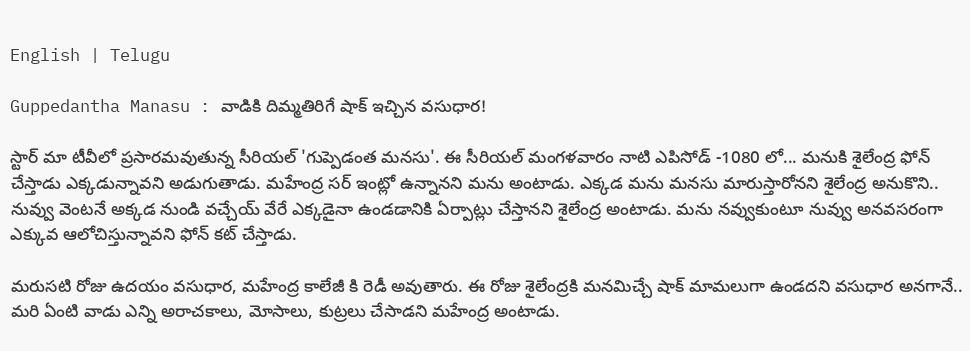English | Telugu

Guppedantha Manasu : వాడికి దిమ్మతిరిగే షాక్ ఇచ్చిన వసుధార!

స్టార్ మా టీవీలో ప్రసారమవుతున్న సీరియల్ 'గుప్పెడంత మనసు'. ఈ సీరియల్ మంగళవారం నాటి ఎపిసోడ్ -1080 లో... మనుకి శైలేంద్ర ఫోన్ చేస్తాడు‌ ఎక్కడున్నావని అడుగుతాడు. మహేంద్ర సర్ ఇంట్లో ఉన్నానని మను అంటాడు. ఎక్కడ మను మనసు మారుస్తారోనని శైలేంద్ర అనుకొని.. నువ్వు వెంటనే అక్కడ నుండి వచ్చేయ్ వేరే ఎక్కడైనా ఉండడానికి ఏర్పాట్లు చేస్తానని శైలేంద్ర అంటాడు. మను నవ్వుకుంటూ నువ్వు అనవసరంగా ఎక్కువ ఆలోచిస్తున్నావని ఫోన్ కట్ చేస్తాడు.

మరుసటి రోజు ఉదయం వసుధార, మహేంద్ర కాలేజీ కి రెడీ అవుతారు. ఈ రోజు శైలేంద్రకి మనమిచ్చే షాక్ మామలుగా ఉండదని వసుధార అనగానే.. మరి ఏంటి వాడు ఎన్ని అరాచకాలు, మోసాలు, కుట్రలు చేసాడని మహేంద్ర అంటాడు.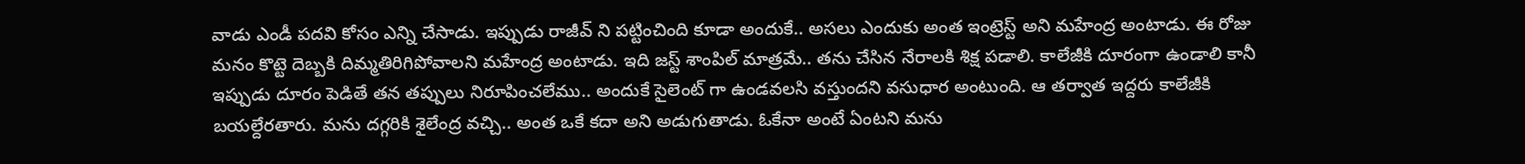వాడు ఎండీ పదవి కోసం ఎన్ని చేసాడు. ఇప్పుడు రాజీవ్ ని పట్టించింది కూడా అందుకే.. అసలు ఎందుకు అంత ఇంట్రెస్ట్ అని మహేంద్ర అంటాడు. ఈ రోజు మనం కొట్టె దెబ్బకి దిమ్మతిరిగిపోవాలని మహేంద్ర అంటాడు. ఇది జస్ట్ శాంపిల్ మాత్రమే.. తను చేసిన నేరాలకి శిక్ష పడాలి. కాలేజీకి దూరంగా ఉండాలి కానీ ఇప్పుడు దూరం పెడితే తన తప్పులు నిరూపించలేము.. అందుకే సైలెంట్ గా ఉండవలసి వస్తుందని వసుధార అంటుంది. ఆ తర్వాత ఇద్దరు కాలేజీకి బయల్దేరతారు. మను దగ్గరికి శైలేంద్ర వచ్చి.. అంత ఒకే కదా అని అడుగుతాడు. ఓకేనా అంటే ఏంటని మను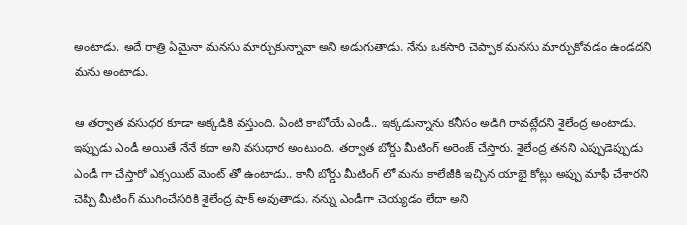అంటాడు. అదే రాత్రి ఏమైనా మనసు మార్చుకున్నావా అని అడుగుతాడు. నేను ఒకసారి చెప్పాక మనసు మార్చుకోవడం ఉండదని మను అంటాడు.

ఆ తర్వాత వసుధర కూడా అక్కడికి వస్తుంది. ఏంటి కాబోయే ఎండీ.. ఇక్కడున్నాను కనీసం అడిగి రావట్లేదని శైలేంద్ర అంటాడు. ఇప్పుడు ఎండీ అయితే నేనే కదా అని వసుధార అంటుంది. తర్వాత బోర్డు మీటింగ్ అరెంజ్ చేస్తారు. శైలేంద్ర తనని ఎప్పుడెప్పుడు ఎండీ గా చేస్తారో ఎక్సయిట్ మెంట్ తో ఉంటాడు.. కానీ బోర్డు మీటింగ్ లో మను కాలేజీకి ఇచ్చిన యాభై కోట్లు అప్పు మాఫీ చేశారని చెప్పి మీటింగ్ ముగించేసరికి శైలేంద్ర షాక్ అవుతాడు. నన్ను ఎండీగా చెయ్యడం లేదా అని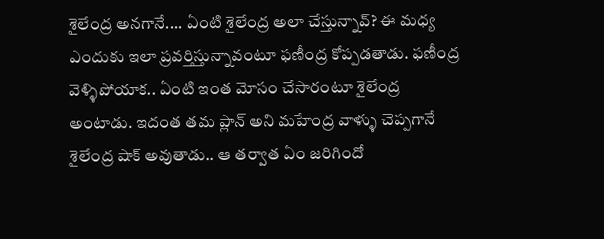శైలేంద్ర అనగానే.... ఏంటి శైలేంద్ర అలా చేస్తున్నావ్? ఈ మధ్య ఎందుకు ఇలా ప్రవర్తిస్తున్నావంటూ ఫణీంద్ర కోప్పడతాడు. ఫణీంద్ర వెళ్ళిపోయాక.. ఏంటి ఇంత మోసం చేసారంటూ శైలేంద్ర అంటాడు. ఇదంత తమ ప్లాన్ అని మహేంద్ర వాళ్ళు చెప్పగానే శైలేంద్ర షాక్ అవుతాడు.. ఆ తర్వాత ఏం జరిగిందో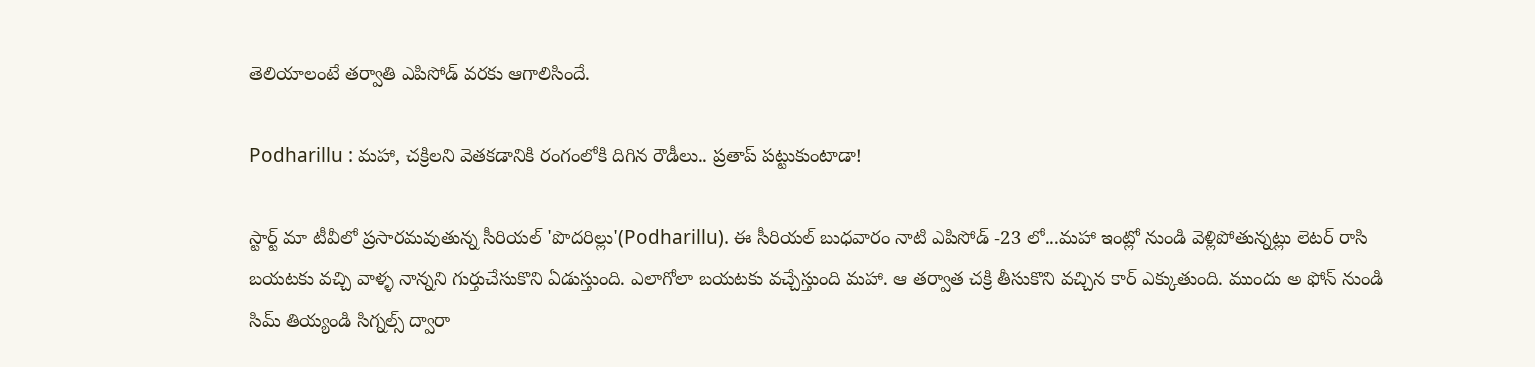తెలియాలంటే తర్వాతి ఎపిసోడ్ వరకు ఆగాలిసిందే.

Podharillu : మహా, చక్రిలని వెతకడానికి రంగంలోకి దిగిన రౌడీలు.. ప్రతాప్ పట్టుకుంటాడా!

స్టార్ట్ మా టీవీలో ప్రసారమవుతున్న సీరియల్ 'పొదరిల్లు'(Podharillu). ఈ సీరియల్ బుధవారం నాటి ఎపిసోడ్ -23 లో...మహా ఇంట్లో నుండి వెళ్లిపోతున్నట్లు లెటర్ రాసి బయటకు వచ్చి వాళ్ళ నాన్నని గుర్తుచేసుకొని ఏడుస్తుంది. ఎలాగోలా బయటకు వచ్చేస్తుంది మహా. ఆ తర్వాత చక్రి తీసుకొని వచ్చిన కార్ ఎక్కుతుంది. ముందు అ ఫోన్ నుండి సిమ్ తియ్యండి సిగ్నల్స్ ద్వారా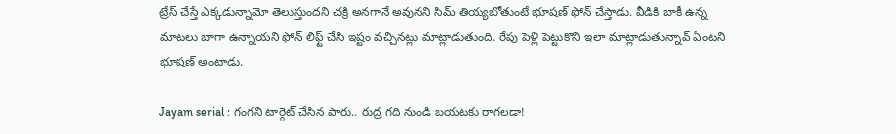ట్రేస్ చేస్తే ఎక్కడున్నామో తెలుస్తుందని చక్రి అనగానే అవునని సిమ్ తియ్యబోతుంటే భూషణ్ ఫోన్ చేస్తాడు. వీడికి బాకీ ఉన్న మాటలు బాగా ఉన్నాయని ఫోన్ లిఫ్ట్ చేసి ఇష్టం వచ్చినట్లు మాట్లాడుతుంది. రేపు పెళ్లి పెట్టుకొని ఇలా మాట్లాడుతున్నావ్ ఏంటని భూషణ్ అంటాడు.

Jayam serial : గంగని టార్గెట్ చేసిన పారు.. రుద్ర గది నుండి బయటకు రాగలడా!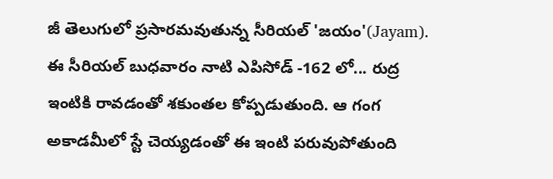జీ తెలుగులో ప్రసారమవుతున్న సీరియల్ 'జయం'(Jayam). ఈ సీరియల్ బుధవారం నాటి ఎపిసోడ్ -162 లో... రుద్ర ఇంటికి రావడంతో శకుంతల కోప్పడుతుంది. ఆ గంగ అకాడమీలో స్టే చెయ్యడంతో ఈ ఇంటి పరువుపోతుంది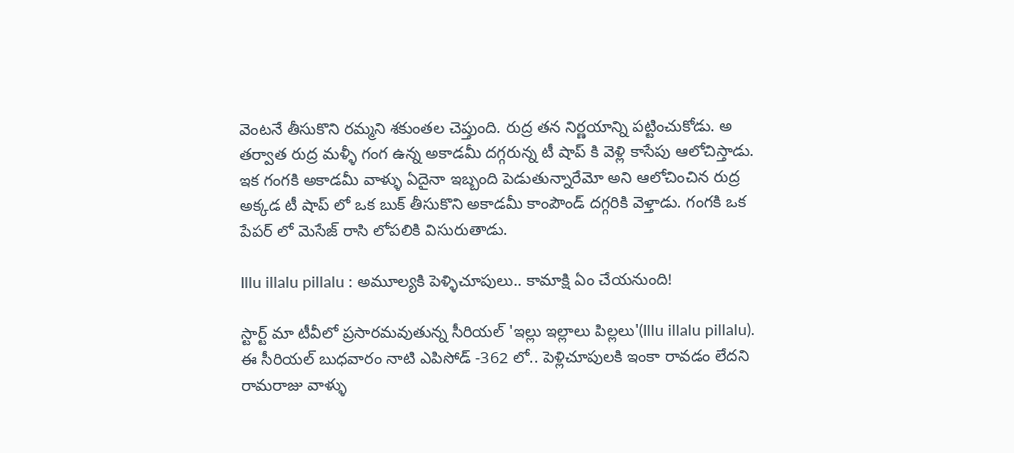వెంటనే తీసుకొని రమ్మని శకుంతల చెప్తుంది. రుద్ర తన నిర్ణయాన్ని పట్టించుకోడు. అ తర్వాత రుద్ర మళ్ళీ గంగ ఉన్న అకాడమీ దగ్గరున్న టీ షాప్ కి వెళ్లి కాసేపు ఆలోచిస్తాడు. ఇక గంగకి అకాడమీ వాళ్ళు ఏదైనా ఇబ్బంది పెడుతున్నారేమో అని ఆలోచించిన రుద్ర అక్కడ టీ షాప్ లో ఒక బుక్ తీసుకొని అకాడమీ కాంపౌండ్ దగ్గరికి వెళ్తాడు. గంగకి ఒక పేపర్ లో మెసేజ్ రాసి లోపలికి విసురుతాడు.

Illu illalu pillalu : అమూల్యకి పెళ్ళిచూపులు.. కామాక్షి ఏం చేయనుంది!

స్టార్ట్ మా టీవీలో ప్రసారమవుతున్న సీరియల్ 'ఇల్లు ఇల్లాలు పిల్లలు'(Illu illalu pillalu). ఈ సీరియల్ బుధవారం నాటి ఎపిసోడ్ -362 లో.. పెళ్లిచూపులకి ఇంకా రావడం లేదని రామరాజు వాళ్ళు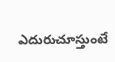ఎదురుచూస్తుంటే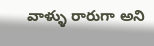వాళ్ళు రారుగా అని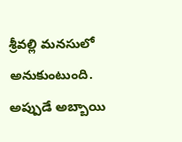శ్రీవల్లి మనసులో అనుకుంటుంది. అప్పుడే అబ్బాయి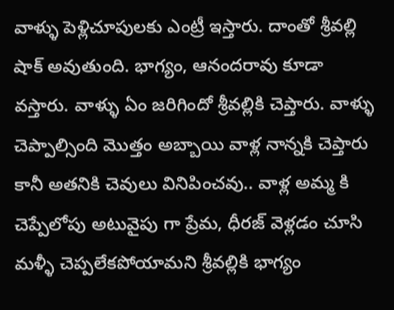వాళ్ళు పెళ్లిచూపులకు ఎంట్రీ ఇస్తారు‌. దాంతో శ్రీవల్లి షాక్ అవుతుంది. భాగ్యం, ఆనందరావు కూడా వస్తారు. వాళ్ళు ఏం జరిగిందో శ్రీవల్లికి చెప్తారు. వాళ్ళు చెప్పాల్సింది మొత్తం అబ్బాయి వాళ్ల నాన్నకి చెప్తారు కానీ అతనికి చెవులు వినిపించవు.. వాళ్ల అమ్మ కి చెప్పేలోపు అటువైపు గా ప్రేమ, ధీరజ్ వెళ్లడం చూసి మళ్ళీ చెప్పలేకపోయామని శ్రీవల్లికి భాగ్యం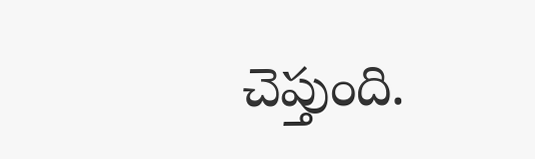చెప్తుంది.